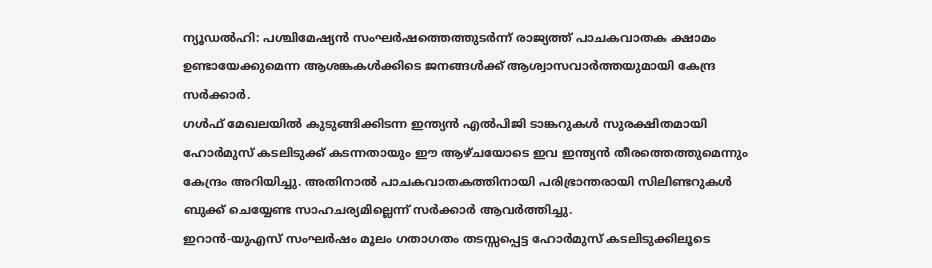ന്യൂഡൽഹി: പശ്ചിമേഷ്യൻ സംഘർഷത്തെത്തുടർന്ന് രാജ്യത്ത് പാചകവാതക ക്ഷാമം ഉണ്ടായേക്കുമെന്ന ആശങ്കകൾക്കിടെ ജനങ്ങൾക്ക് ആശ്വാസവാർത്തയുമായി കേന്ദ്ര സർക്കാർ.
ഗൾഫ് മേഖലയിൽ കുടുങ്ങിക്കിടന്ന ഇന്ത്യൻ എൽപിജി ടാങ്കറുകൾ സുരക്ഷിതമായി ഹോർമുസ് കടലിടുക്ക് കടന്നതായും ഈ ആഴ്ചയോടെ ഇവ ഇന്ത്യൻ തീരത്തെത്തുമെന്നും കേന്ദ്രം അറിയിച്ചു. അതിനാൽ പാചകവാതകത്തിനായി പരിഭ്രാന്തരായി സിലിണ്ടറുകൾ ബുക്ക് ചെയ്യേണ്ട സാഹചര്യമില്ലെന്ന് സർക്കാർ ആവർത്തിച്ചു.
ഇറാൻ-യുഎസ് സംഘർഷം മൂലം ഗതാഗതം തടസ്സപ്പെട്ട ഹോർമുസ് കടലിടുക്കിലൂടെ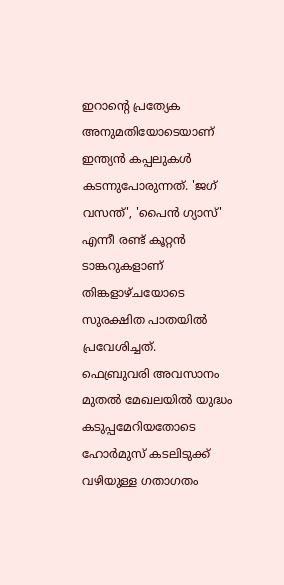ഇറാന്റെ പ്രത്യേക അനുമതിയോടെയാണ് ഇന്ത്യൻ കപ്പലുകൾ കടന്നുപോരുന്നത്. 'ജഗ് വസന്ത്', 'പൈൻ ഗ്യാസ്' എന്നീ രണ്ട് കൂറ്റൻ ടാങ്കറുകളാണ് തിങ്കളാഴ്ചയോടെ സുരക്ഷിത പാതയിൽ പ്രവേശിച്ചത്.
ഫെബ്രുവരി അവസാനം മുതൽ മേഖലയിൽ യുദ്ധം കടുപ്പമേറിയതോടെ ഹോർമുസ് കടലിടുക്ക് വഴിയുള്ള ഗതാഗതം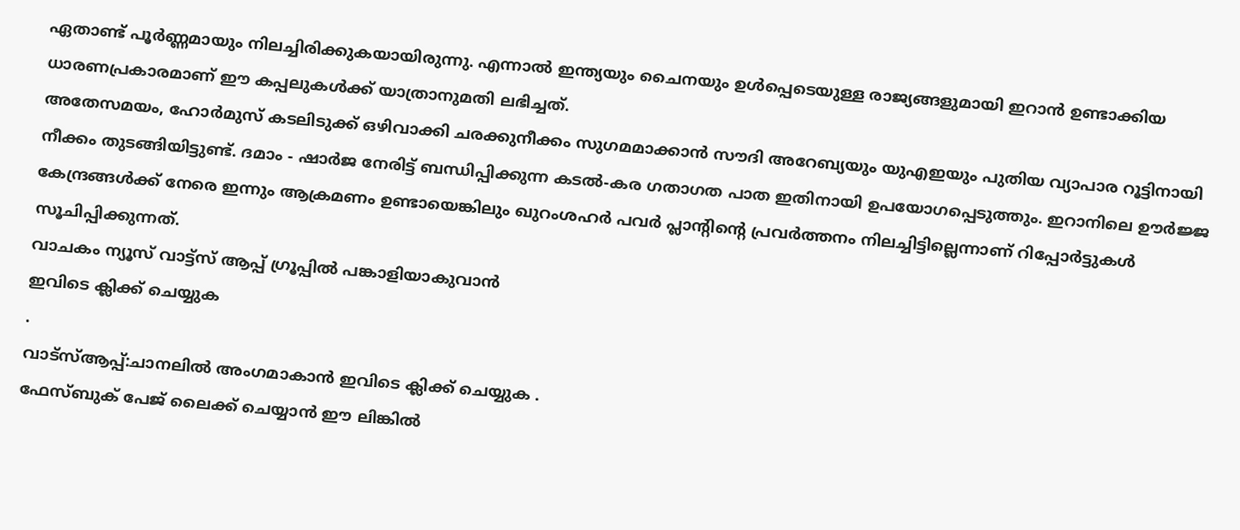ഏതാണ്ട് പൂർണ്ണമായും നിലച്ചിരിക്കുകയായിരുന്നു. എന്നാൽ ഇന്ത്യയും ചൈനയും ഉൾപ്പെടെയുള്ള രാജ്യങ്ങളുമായി ഇറാൻ ഉണ്ടാക്കിയ ധാരണപ്രകാരമാണ് ഈ കപ്പലുകൾക്ക് യാത്രാനുമതി ലഭിച്ചത്.
അതേസമയം, ഹോർമുസ് കടലിടുക്ക് ഒഴിവാക്കി ചരക്കുനീക്കം സുഗമമാക്കാൻ സൗദി അറേബ്യയും യുഎഇയും പുതിയ വ്യാപാര റൂട്ടിനായി നീക്കം തുടങ്ങിയിട്ടുണ്ട്. ദമാം - ഷാർജ നേരിട്ട് ബന്ധിപ്പിക്കുന്ന കടൽ-കര ഗതാഗത പാത ഇതിനായി ഉപയോഗപ്പെടുത്തും. ഇറാനിലെ ഊർജ്ജ കേന്ദ്രങ്ങൾക്ക് നേരെ ഇന്നും ആക്രമണം ഉണ്ടായെങ്കിലും ഖുറംശഹർ പവർ പ്ലാന്റിന്റെ പ്രവർത്തനം നിലച്ചിട്ടില്ലെന്നാണ് റിപ്പോർട്ടുകൾ സൂചിപ്പിക്കുന്നത്.
വാചകം ന്യൂസ് വാട്ട്സ് ആപ്പ് ഗ്രൂപ്പിൽ പങ്കാളിയാകുവാൻ
ഇവിടെ ക്ലിക്ക് ചെയ്യുക
.
വാട്സ്ആപ്പ്:ചാനലിൽ അംഗമാകാൻ ഇവിടെ ക്ലിക്ക് ചെയ്യുക .
ഫേസ്ബുക് പേജ് ലൈക്ക് ചെയ്യാൻ ഈ ലിങ്കിൽ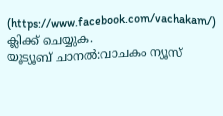(https://www.facebook.com/vachakam/) ക്ലിക്ക് ചെയ്യുക.
യൂട്യൂബ് ചാനൽ:വാചകം ന്യൂസ്